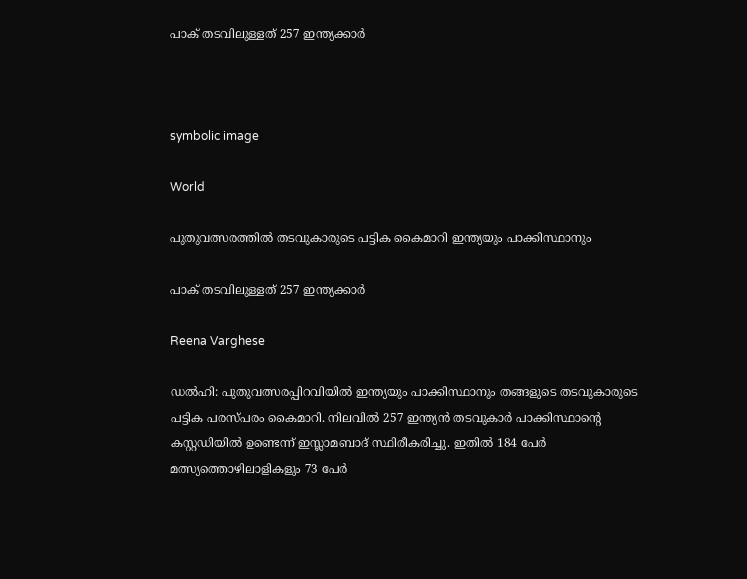പാക് തടവിലുള്ളത് 257 ഇന്ത്യക്കാർ



symbolic image

World

പുതുവത്സരത്തിൽ തടവുകാരുടെ പട്ടിക കൈമാറി ഇന്ത്യയും പാക്കിസ്ഥാനും

പാക് തടവിലുള്ളത് 257 ഇന്ത്യക്കാർ

Reena Varghese

ഡൽഹി: പുതുവത്സരപ്പിറവിയിൽ ഇന്ത്യയും പാക്കിസ്ഥാനും തങ്ങളുടെ തടവുകാരുടെ പട്ടിക പരസ്പരം കൈമാറി. നിലവിൽ 257 ഇന്ത്യൻ തടവുകാർ പാക്കിസ്ഥാന്‍റെ കസ്റ്റഡിയിൽ ഉണ്ടെന്ന് ഇസ്ലാമബാദ് സ്ഥിരീകരിച്ചു. ഇതിൽ 184 പേർ മത്സ്യത്തൊഴിലാളികളും 73 പേർ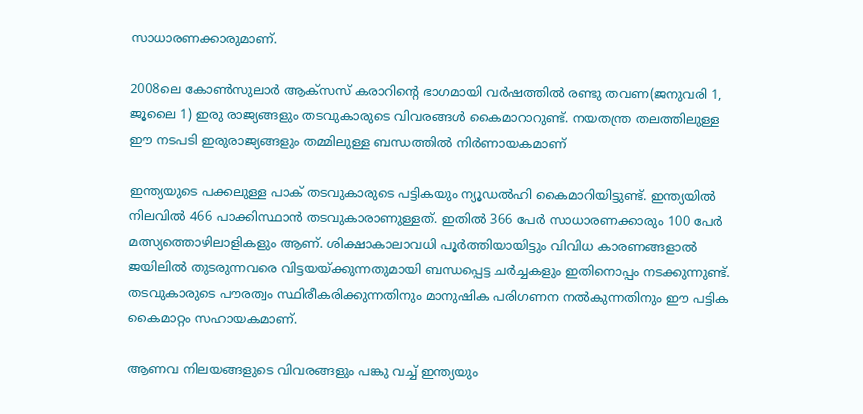സാധാരണക്കാരുമാണ്.

2008ലെ കോൺസുലാർ ആക്സസ് കരാറിന്‍റെ ഭാഗമായി വർഷത്തിൽ രണ്ടു തവണ(ജനുവരി 1, ജൂലൈ 1) ഇരു രാജ്യങ്ങളും തടവുകാരുടെ വിവരങ്ങൾ കൈമാറാറുണ്ട്. നയതന്ത്ര തലത്തിലുള്ള ഈ നടപടി ഇരുരാജ്യങ്ങളും തമ്മിലുള്ള ബന്ധത്തിൽ നിർണായകമാണ്

ഇന്ത്യയുടെ പക്കലുള്ള പാക് തടവുകാരുടെ പട്ടികയും ന്യൂഡൽഹി കൈമാറിയിട്ടുണ്ട്. ഇന്ത്യയിൽ നിലവിൽ 466 പാക്കിസ്ഥാൻ തടവുകാരാണുള്ളത്. ഇതിൽ 366 പേർ സാധാരണക്കാരും 100 പേർ മത്സ്യത്തൊഴിലാളികളും ആണ്. ശിക്ഷാകാലാവധി പൂർത്തിയായിട്ടും വിവിധ കാരണങ്ങളാൽ ജയിലിൽ തുടരുന്നവരെ വിട്ടയയ്ക്കുന്നതുമായി ബന്ധപ്പെട്ട ചർച്ചകളും ഇതിനൊപ്പം നടക്കുന്നുണ്ട്. തടവുകാരുടെ പൗരത്വം സ്ഥിരീകരിക്കുന്നതിനും മാനുഷിക പരിഗണന നൽകുന്നതിനും ഈ പട്ടിക കൈമാറ്റം സഹായകമാണ്.

ആണവ നിലയങ്ങളുടെ വിവരങ്ങളും പങ്കു വച്ച് ഇന്ത്യയും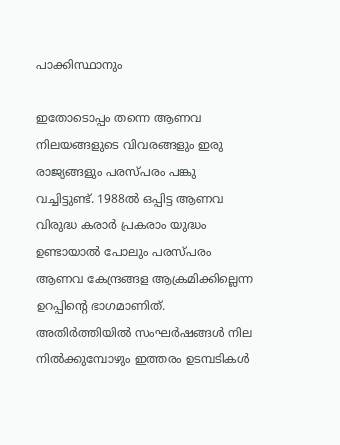പാക്കിസ്ഥാനും

ഇതോടൊപ്പം തന്നെ ആണവ നിലയങ്ങളുടെ വിവരങ്ങളും ഇരു രാജ്യങ്ങളും പരസ്പരം പങ്കു വച്ചിട്ടുണ്ട്. 1988ൽ ഒപ്പിട്ട ആണവ വിരുദ്ധ കരാർ പ്രകരാം യുദ്ധം ഉണ്ടായാൽ പോലും പരസ്പരം ആണവ കേന്ദ്രങ്ങള ആക്രമിക്കില്ലെന്ന ഉറപ്പിന്‍റെ ഭാഗമാണിത്. അതിർത്തിയിൽ സംഘർഷങ്ങൾ നില നിൽക്കുമ്പോഴും ഇത്തരം ഉടമ്പടികൾ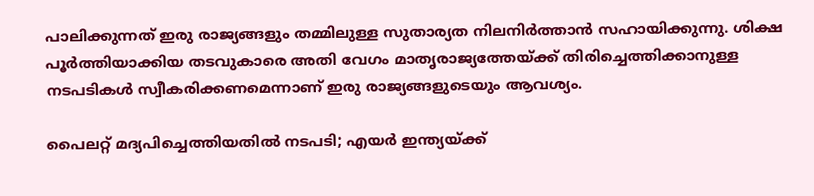പാലിക്കുന്നത് ഇരു രാജ്യങ്ങളും തമ്മിലുള്ള സുതാര്യത നിലനിർത്താൻ സഹായിക്കുന്നു. ശിക്ഷ പൂർത്തിയാക്കിയ തടവുകാരെ അതി വേഗം മാതൃരാജ്യത്തേയ്ക്ക് തിരിച്ചെത്തിക്കാനുള്ള നടപടികൾ സ്വീകരിക്കണമെന്നാണ് ഇരു രാജ്യങ്ങളുടെയും ആവശ്യം.

പൈലറ്റ് മദ്യപിച്ചെത്തിയതിൽ നടപടി; എ‍യർ ഇന്ത്യയ്ക്ക്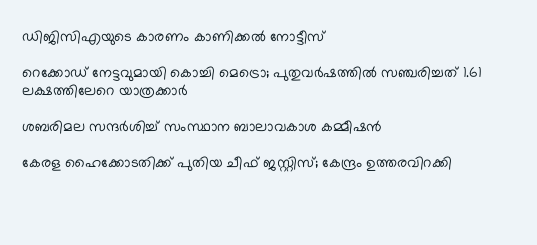ഡിജിസിഎയുടെ കാരണം കാണിക്കൽ നോട്ടീസ്

റെക്കോഡ് നേട്ടവുമായി കൊച്ചി മെട്രൊ; പുതുവർഷത്തിൽ സഞ്ചരിച്ചത് 1.61 ലക്ഷത്തിലേറെ യാത്രക്കാർ

ശബരിമല സന്ദർശിച്ച് സംസ്ഥാന ബാലാവകാശ കമ്മീഷൻ

കേരള ഹൈക്കോടതിക്ക് പുതിയ ചീഫ് ജസ്റ്റിസ്; കേന്ദ്രം ഉത്തരവിറക്കി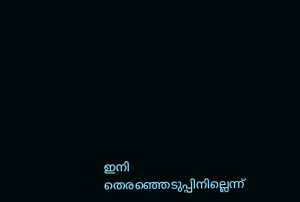ഇനി തെരഞ്ഞെടുപ്പിനില്ലെന്ന്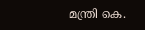മന്ത്രി കെ.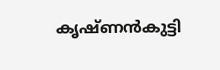കൃഷ്ണൻകുട്ടി